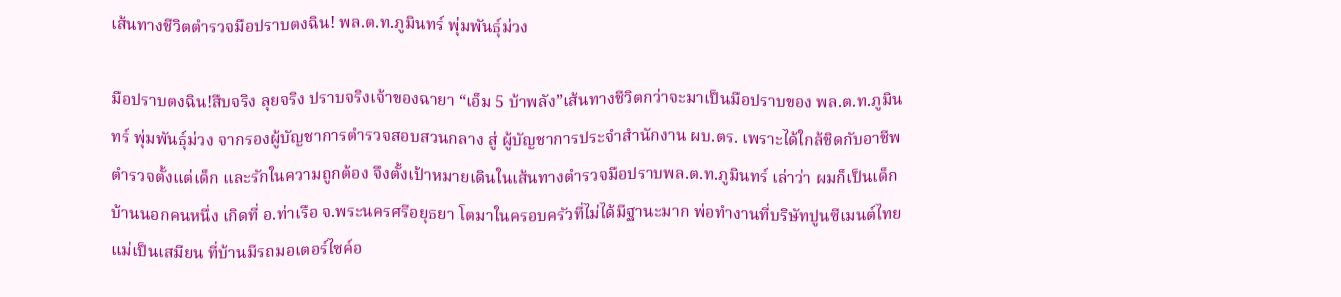เส้นทางชีวิตตำรวจมือปราบตงฉิน! พล.ต.ท.ภูมินทร์ พุ่มพันธุ์ม่วง

มือปราบตงฉิน!สืบจริง ลุยจริง ปราบจริงเจ้าของฉายา “เอ็ม 5 บ้าพลัง”เส้นทางชีวิตกว่าจะมาเป็นมือปราบของ พล.ต.ท.ภูมินทร์ พุ่มพันธุ์ม่วง จากรองผู้บัญชาการตำรวจสอบสวนกลาง สู่ ผู้บัญชาการประจำสำนักงาน ผบ.ตร. เพราะได้ใกล้ชิดกับอาชีพตำรวจตั้งแต่เด็ก และรักในความถูกต้อง จึงตั้งเป้าหมายเดินในเส้นทางตำรวจมือปราบพล.ต.ท.ภูมินทร์ เล่าว่า ผมก็เป็นเด็กบ้านนอกคนหนึ่ง เกิดที่ อ.ท่าเรือ จ.พระนครศรีอยุธยา โตมาในครอบครัวที่ไม่ได้มีฐานะมาก พ่อทำงานที่บริษัทปูนซีเมนต์ไทย แม่เป็นเสมียน ที่บ้านมีรถมอเตอร์ไซค์อ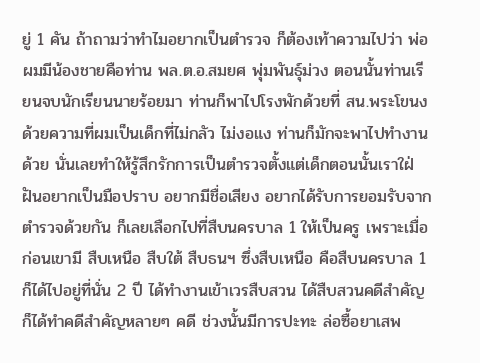ยู่ 1 คัน ถ้าถามว่าทำไมอยากเป็นตำรวจ ก็ต้องเท้าความไปว่า พ่อผมมีน้องชายคือท่าน พล.ต.อ.สมยศ พุ่มพันธุ์ม่วง ตอนนั้นท่านเรียนจบนักเรียนนายร้อยมา ท่านก็พาไปโรงพักด้วยที่ สน.พระโขนง ด้วยความที่ผมเป็นเด็กที่ไม่กลัว ไม่งอแง ท่านก็มักจะพาไปทำงานด้วย นั่นเลยทำให้รู้สึกรักการเป็นตำรวจตั้งแต่เด็กตอนนั้นเราใฝ่ฝันอยากเป็นมือปราบ อยากมีชื่อเสียง อยากได้รับการยอมรับจากตำรวจด้วยกัน ก็เลยเลือกไปที่สืบนครบาล 1 ให้เป็นครู เพราะเมื่อก่อนเขามี สืบเหนือ สืบใต้ สืบธนฯ ซึ่งสืบเหนือ คือสืบนครบาล 1 ก็ได้ไปอยู่ที่นั่น 2 ปี ได้ทำงานเข้าเวรสืบสวน ได้สืบสวนคดีสำคัญ ก็ได้ทำคดีสำคัญหลายๆ คดี ช่วงนั้นมีการปะทะ ล่อซื้อยาเสพ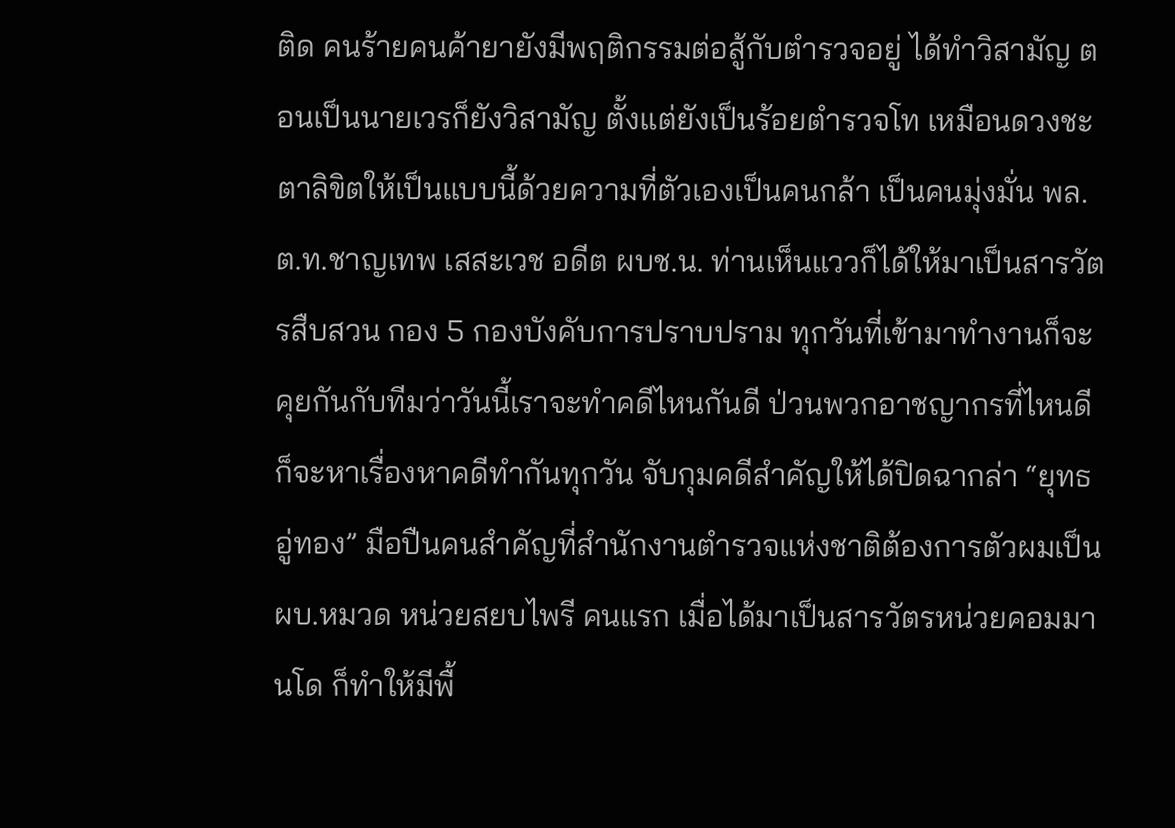ติด คนร้ายคนค้ายายังมีพฤติกรรมต่อสู้กับตำรวจอยู่ ได้ทำวิสามัญ ตอนเป็นนายเวรก็ยังวิสามัญ ตั้งแต่ยังเป็นร้อยตำรวจโท เหมือนดวงชะตาลิขิตให้เป็นแบบนี้ด้วยความที่ตัวเองเป็นคนกล้า เป็นคนมุ่งมั่น พล.ต.ท.ชาญเทพ เสสะเวช อดีต ผบช.น. ท่านเห็นแววก็ได้ให้มาเป็นสารวัตรสืบสวน กอง 5 กองบังคับการปราบปราม ทุกวันที่เข้ามาทำงานก็จะคุยกันกับทีมว่าวันนี้เราจะทำคดีไหนกันดี ป่วนพวกอาชญากรที่ไหนดี ก็จะหาเรื่องหาคดีทำกันทุกวัน จับกุมคดีสำคัญให้ได้ปิดฉากล่า “ยุทธ อู่ทอง” มือปืนคนสำคัญที่สำนักงานตำรวจแห่งชาติต้องการตัวผมเป็น ผบ.หมวด หน่วยสยบไพรี คนแรก เมื่อได้มาเป็นสารวัตรหน่วยคอมมานโด ก็ทำให้มีพื้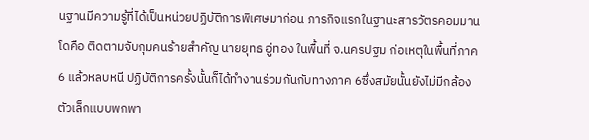นฐานมีความรู้ที่ได้เป็นหน่วยปฏิบัติการพิเศษมาก่อน ภารกิจแรกในฐานะสารวัตรคอมมานโดคือ ติดตามจับกุมคนร้ายสำคัญ นายยุทธ อู่ทอง ในพื้นที่ จ.นครปฐม ก่อเหตุในพื้นที่ภาค 6 แล้วหลบหนี ปฏิบัติการครั้งนั้นก็ได้ทำงานร่วมกันกับทางภาค 6ซึ่งสมัยนั้นยังไม่มีกล้องตัวเล็กแบบพกพา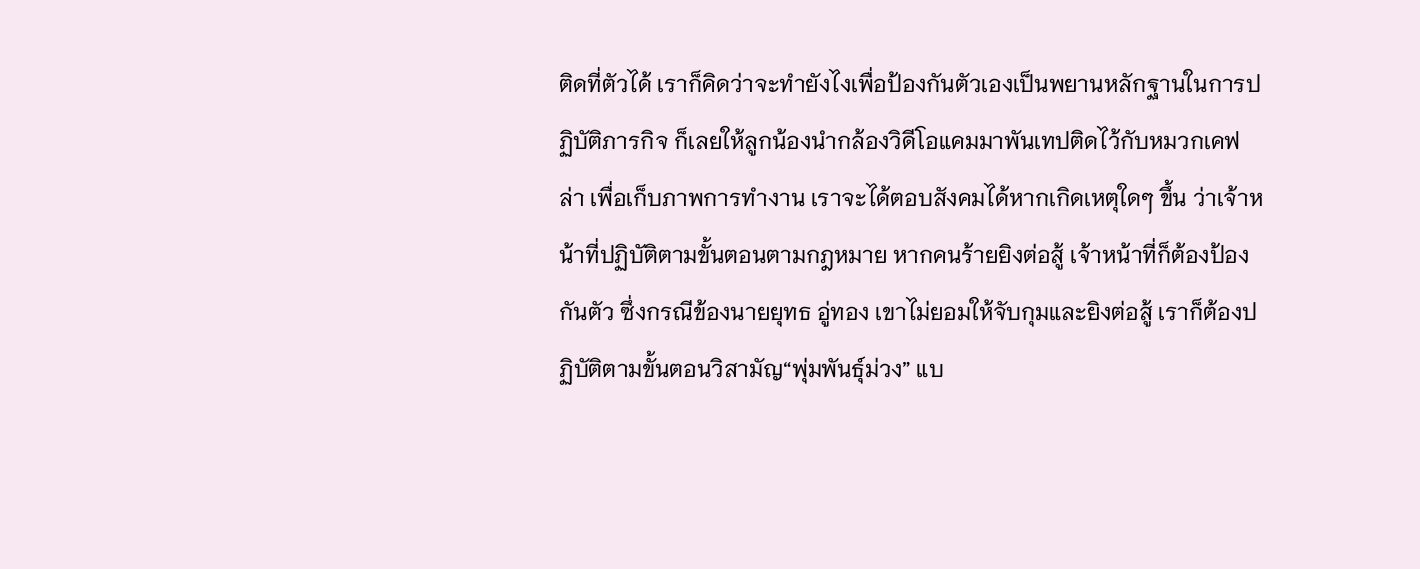ติดที่ตัวได้ เราก็คิดว่าจะทำยังไงเพื่อป้องกันตัวเองเป็นพยานหลักฐานในการปฏิบัติภารกิจ ก็เลยให้ลูกน้องนำกล้องวิดีโอแคมมาพันเทปติดไว้กับหมวกเคฟล่า เพื่อเก็บภาพการทำงาน เราจะได้ตอบสังคมได้หากเกิดเหตุใดๆ ขึ้น ว่าเจ้าหน้าที่ปฏิบัติตามขั้นตอนตามกฎหมาย หากคนร้ายยิงต่อสู้ เจ้าหน้าที่ก็ต้องป้องกันตัว ซึ่งกรณีข้องนายยุทธ อู่ทอง เขาไม่ยอมให้จับกุมและยิงต่อสู้ เราก็ต้องปฏิบัติตามขั้นตอนวิสามัญ“พุ่มพันธุ์ม่วง” แบ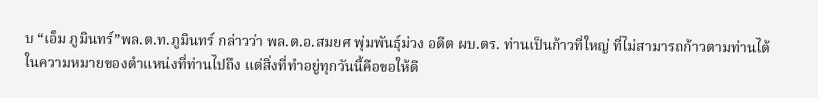บ “เอ็ม ภูมินทร์”พล.ต.ท.ภูมินทร์ กล่าวว่า พล.ต.อ.สมยศ พุ่มพันธุ์ม่วง อดีต ผบ.ตร. ท่านเป็นก้าวที่ใหญ่ ที่ไม่สามารถก้าวตามท่านได้ในความหมายของตำแหน่งที่ท่านไปถึง แต่สิ่งที่ทำอยู่ทุกวันนี้คือขอให้ดี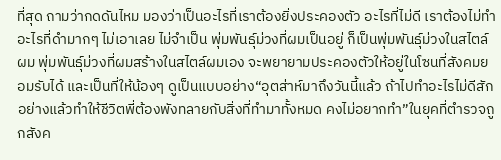ที่สุด ถามว่ากดดันไหม มองว่าเป็นอะไรที่เราต้องยิ่งประคองตัว อะไรที่ไม่ดี เราต้องไม่ทำ อะไรที่ดำมากๆ ไม่เอาเลย ไม่จำเป็น พุ่มพันธุ์ม่วงที่ผมเป็นอยู่ ก็เป็นพุ่มพันธุ์ม่วงในสไตล์ผม พุ่มพันธุ์ม่วงที่ผมสร้างในสไตล์ผมเอง จะพยายามประคองตัวให้อยู่ในโซนที่สังคมยอมรับได้ และเป็นที่ให้น้องๆ ดูเป็นแบบอย่าง“อุตส่าห์มาถึงวันนี้แล้ว ถ้าไปทำอะไรไม่ดีสักอย่างแล้วทำให้ชีวิตพี่ต้องพังทลายกับสิ่งที่ทำมาทั้งหมด คงไม่อยากทำ”ในยุคที่ตำรวจถูกสังค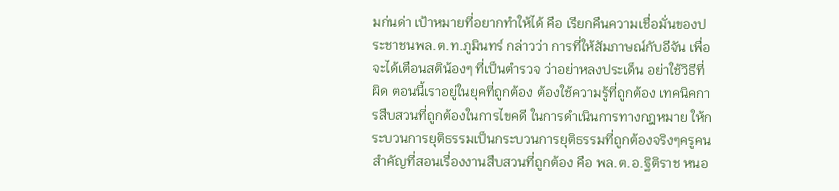มก่นด่า เป้าหมายที่อยากทำให้ได้ คือ เรียกคืนความเชื่อมั่นของประชาชนพล.ต.ท.ภูมินทร์ กล่าวว่า การที่ให้สัมภาษณ์กับอีจัน เพื่อจะได้เตือนสติน้องๆ ที่เป็นตำรวจ ว่าอย่าหลงประเด็น อย่าใช้วิธีที่ผิด ตอนนี้เราอยู่ในยุคที่ถูกต้อง ต้องใช้ความรู้ที่ถูกต้อง เทคนิคการสืบสวนที่ถูกต้องในการไขคดี ในการดำเนินการทางกฎหมาย ให้กระบวนการยุติธรรมเป็นกระบวนการยุติธรรมที่ถูกต้องจริงๆครูคนสำคัญที่สอนเรื่องงานสืบสวนที่ถูกต้อง คือ พล.ต.อ.ฐิติราช หนอ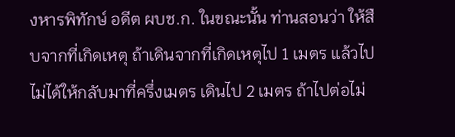งหารพิทักษ์ อดีต ผบช.ก. ในขณะนั้น ท่านสอนว่า ให้สืบจากที่เกิดเหตุ ถ้าเดินจากที่เกิดเหตุไป 1 เมตร แล้วไปไม่ได้ให้กลับมาที่ครึ่งเมตร เดินไป 2 เมตร ถ้าไปต่อไม่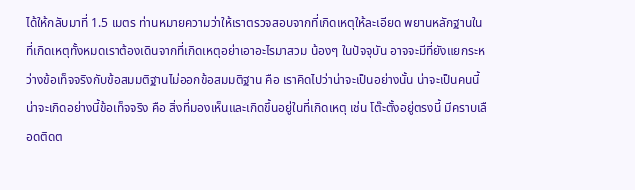ได้ให้กลับมาที่ 1.5 เมตร ท่านหมายความว่าให้เราตรวจสอบจากที่เกิดเหตุให้ละเอียด พยานหลักฐานในที่เกิดเหตุทั้งหมดเราต้องเดินจากที่เกิดเหตุอย่าเอาอะไรมาสวม น้องๆ ในปัจจุบัน อาจจะมีที่ยังแยกระหว่างข้อเท็จจริงกับข้อสมมติฐานไม่ออกข้อสมมติฐาน คือ เราคิดไปว่าน่าจะเป็นอย่างนั้น น่าจะเป็นคนนี้ น่าจะเกิดอย่างนี้ข้อเท็จจริง คือ สิ่งที่มองเห็นและเกิดขึ้นอยู่ในที่เกิดเหตุ เช่น โต๊ะตั้งอยู่ตรงนี้ มีคราบเลือดติดต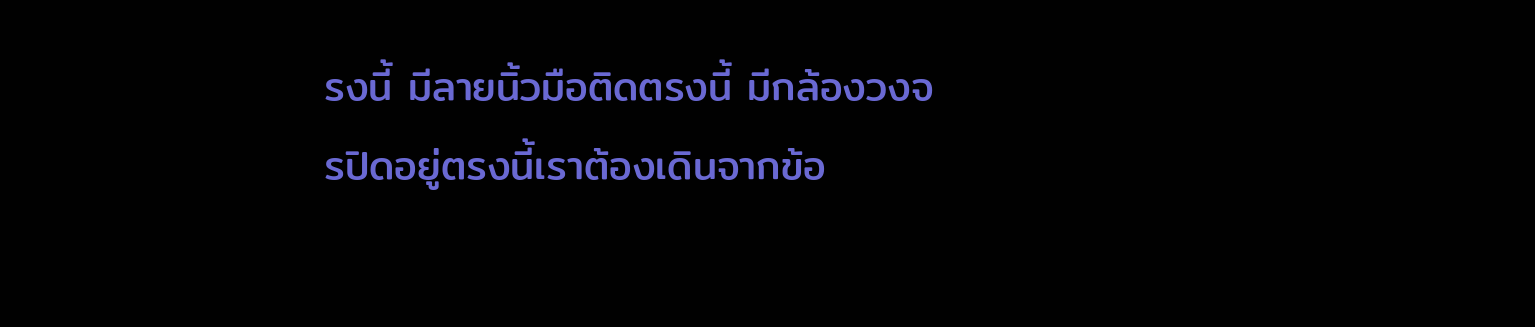รงนี้ มีลายนิ้วมือติดตรงนี้ มีกล้องวงจรปิดอยู่ตรงนี้เราต้องเดินจากข้อ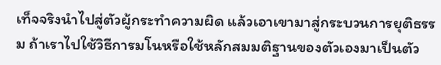เท็จจริงนำไปสู่ตัวผู้กระทำความผิด แล้วเอาเขามาสู่กระบวนการยุติธรรม ถ้าเราไปใช้วิธีการมโนหรือใช้หลักสมมติฐานของตัวเองมาเป็นตัว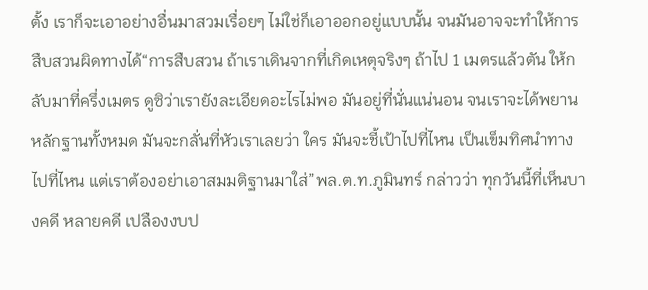ตั้ง เราก็จะเอาอย่างอื่นมาสวมเรื่อยๆ ไม่ใช่ก็เอาออกอยู่แบบนั้น จนมันอาจจะทำให้การสืบสวนผิดทางได้“การสืบสวน ถ้าเราเดินจากที่เกิดเหตุจริงๆ ถ้าไป 1 เมตรแล้วตัน ให้กลับมาที่ครึ่งเมตร ดูซิว่าเรายังละเอียดอะไรไม่พอ มันอยู่ที่นั่นแน่นอน จนเราจะได้พยานหลักฐานทั้งหมด มันจะกลั่นที่หัวเราเลยว่า ใคร มันจะชี้เป้าไปที่ไหน เป็นเข็มทิศนำทางไปที่ไหน แต่เราต้องอย่าเอาสมมติฐานมาใส่”พล.ต.ท.ภูมินทร์ กล่าวว่า ทุกวันนี้ที่เห็นบางคดี หลายคดี เปลืองงบป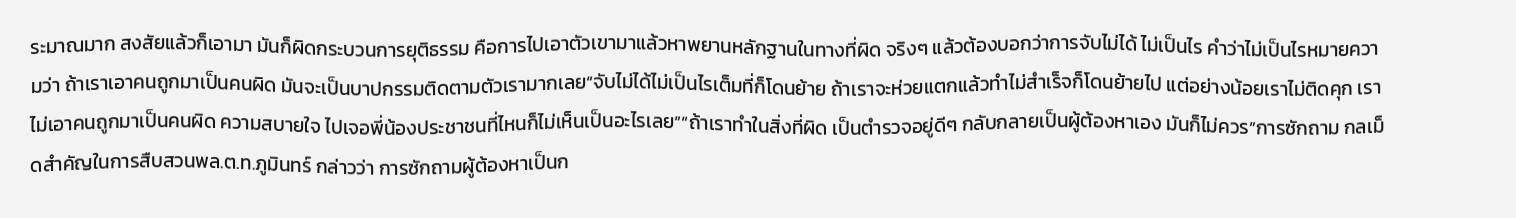ระมาณมาก สงสัยแล้วก็เอามา มันก็ผิดกระบวนการยุติธรรม คือการไปเอาตัวเขามาแล้วหาพยานหลักฐานในทางที่ผิด จริงๆ แล้วต้องบอกว่าการจับไม่ได้ ไม่เป็นไร คำว่าไม่เป็นไรหมายความว่า ถ้าเราเอาคนถูกมาเป็นคนผิด มันจะเป็นบาปกรรมติดตามตัวเรามากเลย“จับไม่ได้ไม่เป็นไรเต็มที่ก็โดนย้าย ถ้าเราจะห่วยแตกแล้วทำไม่สำเร็จก็โดนย้ายไป แต่อย่างน้อยเราไม่ติดคุก เราไม่เอาคนถูกมาเป็นคนผิด ความสบายใจ ไปเจอพี่น้องประชาชนที่ไหนก็ไม่เห็นเป็นอะไรเลย”“ถ้าเราทำในสิ่งที่ผิด เป็นตำรวจอยู่ดีๆ กลับกลายเป็นผู้ต้องหาเอง มันก็ไม่ควร”การซักถาม กลเม็ดสำคัญในการสืบสวนพล.ต.ท.ภูมินทร์ กล่าวว่า การซักถามผู้ต้องหาเป็นก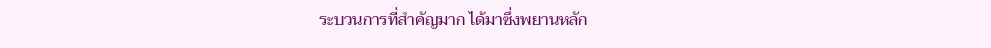ระบวนการที่สำคัญมาก ได้มาซึ่งพยานหลัก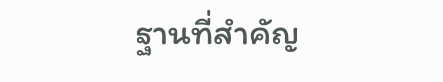ฐานที่สำคัญ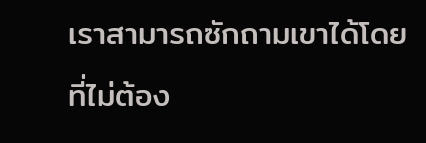เราสามารถซักถามเขาได้โดยที่ไม่ต้อง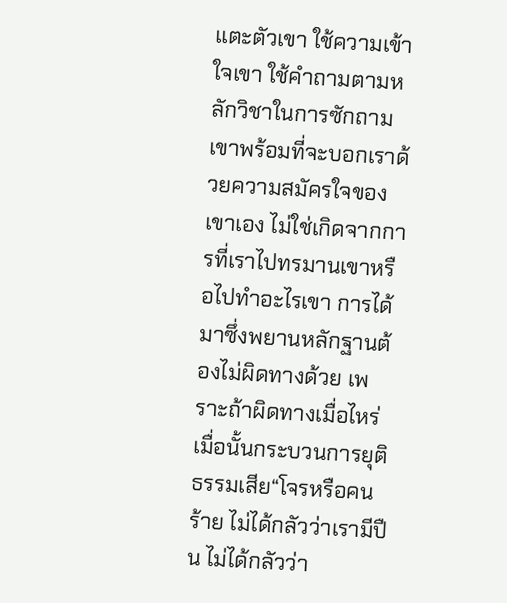แตะตัวเขา ใช้ความเข้าใจเขา ใช้คำถามตามหลักวิชาในการซักถาม เขาพร้อมที่จะบอกเราด้วยความสมัครใจของเขาเอง ไม่ใช่เกิดจากการที่เราไปทรมานเขาหรือไปทำอะไรเขา การได้มาซึ่งพยานหลักฐานต้องไม่ผิดทางด้วย เพราะถ้าผิดทางเมื่อไหร่ เมื่อนั้นกระบวนการยุติธรรมเสีย“โจรหรือคนร้าย ไม่ได้กลัวว่าเรามีปืน ไม่ได้กลัวว่า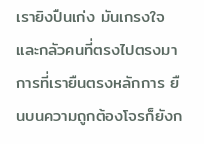เรายิงปืนเก่ง มันเกรงใจและกลัวคนที่ตรงไปตรงมา การที่เรายืนตรงหลักการ ยืนบนความถูกต้องโจรก็ยังก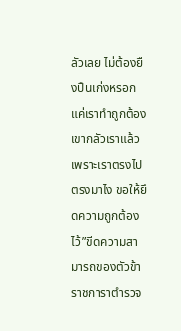ลัวเลย ไม่ต้องยืงปืนเก่งหรอกแค่เราทำถูกต้อง เขากลัวเราแล้ว เพราะเราตรงไปตรงมาไง ขอให้ยึดความถูกต้องไว้”ขีดความสามารถของตัวข้าราชการาตำรวจ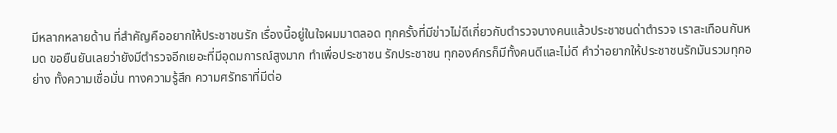มีหลากหลายด้าน ที่สำคัญคืออยากให้ประชาชนรัก เรื่องนี้อยู่ในใจผมมาตลอด ทุกครั้งที่มีข่าวไม่ดีเกี่ยวกับตำรวจบางคนแล้วประชาชนด่าตำรวจ เราสะเทือนกันหมด ขอยืนยันเลยว่ายังมีตำรวจอีกเยอะที่มีอุดมการณ์สูงมาก ทำเพื่อประชาชน รักประชาชน ทุกองค์กรก็มีทั้งคนดีและไม่ดี คำว่าอยากให้ประชาชนรักมันรวมทุกอย่าง ทั้งความเชื่อมั่น ทางความรู้สึก ความศรัทธาที่มีต่อ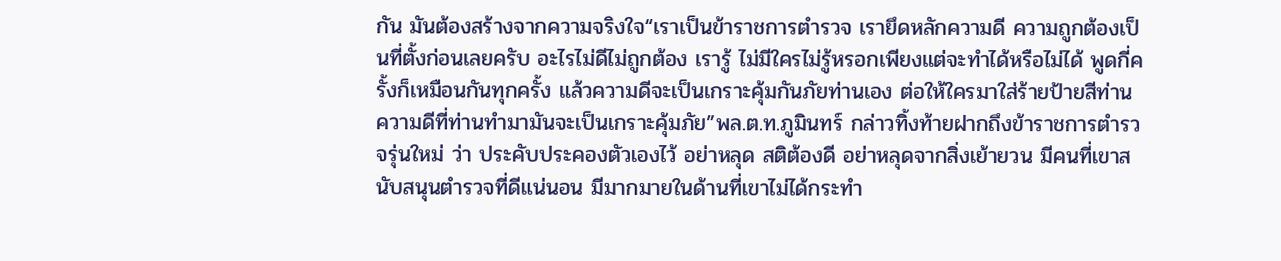กัน มันต้องสร้างจากความจริงใจ“เราเป็นข้าราชการตำรวจ เรายึดหลักความดี ความถูกต้องเป็นที่ตั้งก่อนเลยครับ อะไรไม่ดีไม่ถูกต้อง เรารู้ ไม่มีใครไม่รู้หรอกเพียงแต่จะทำได้หรือไม่ได้ พูดกี่ครั้งก็เหมือนกันทุกครั้ง แล้วความดีจะเป็นเกราะคุ้มกันภัยท่านเอง ต่อให้ใครมาใส่ร้ายป้ายสีท่าน ความดีที่ท่านทำมามันจะเป็นเกราะคุ้มภัย”พล.ต.ท.ภูมินทร์ กล่าวทิ้งท้ายฝากถึงข้าราชการตำรวจรุ่นใหม่ ว่า ประคับประคองตัวเองไว้ อย่าหลุด สติต้องดี อย่าหลุดจากสิ่งเย้ายวน มีคนที่เขาสนับสนุนตำรวจที่ดีแน่นอน มีมากมายในด้านที่เขาไม่ได้กระทำ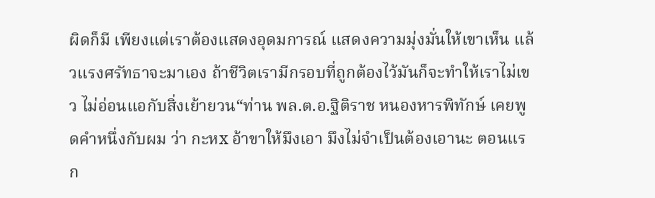ผิดก็มี เพียงแต่เราต้องแสดงอุดมการณ์ แสดงความมุ่งมั่นให้เขาเห็น แล้วแรงศรัทธาจะมาเอง ถ้าชีวิตเรามีกรอบที่ถูกต้องไว้มันก็จะทำให้เราไม่เขว ไม่อ่อนแอกับสิ่งเย้ายวน“ท่าน พล.ต.อ.ฐิติราช หนองหารพิทักษ์ เคยพูดคำหนึ่งกับผม ว่า กะหx อ้าขาให้มึงเอา มึงไม่จำเป็นต้องเอานะ ตอนแรก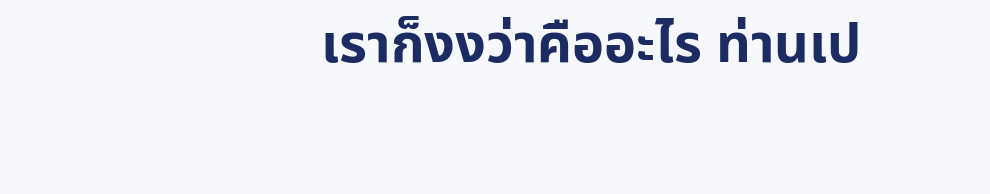เราก็งงว่าคืออะไร ท่านเป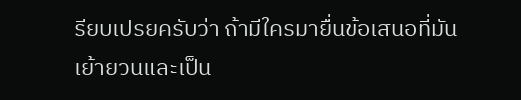รียบเปรยครับว่า ถ้ามีใครมายื่นข้อเสนอที่มันเย้ายวนและเป็น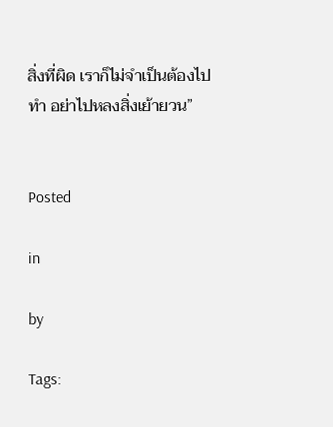สิ่งที่ผิด เราก็ไม่จำเป็นต้องไปทำ อย่าไปหลงสิ่งเย้ายวน”


Posted

in

by

Tags: